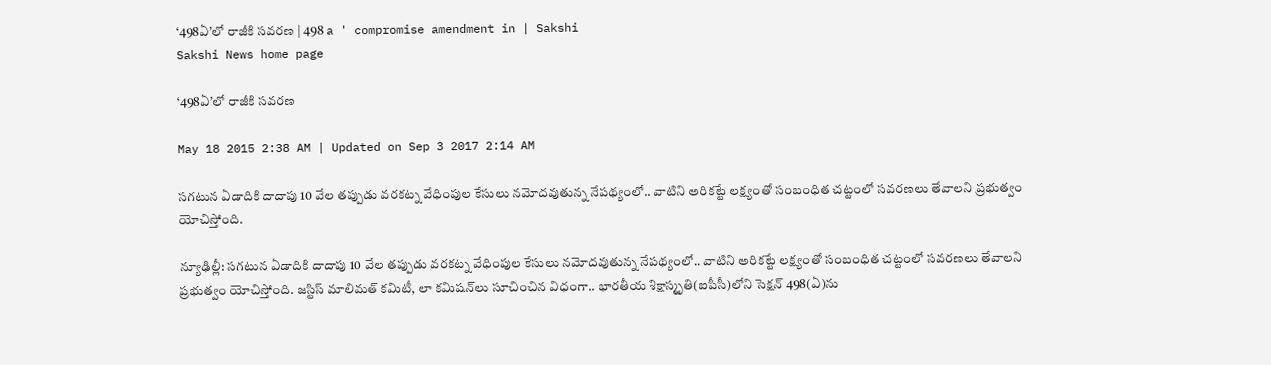‘498ఏ’లో రాజీకి సవరణ | 498 a ' compromise amendment in | Sakshi
Sakshi News home page

‘498ఏ’లో రాజీకి సవరణ

May 18 2015 2:38 AM | Updated on Sep 3 2017 2:14 AM

సగటున ఏడాదికి దాదాపు 10 వేల తప్పుడు వరకట్న వేధింపుల కేసులు నమోదవుతున్న నేపథ్యంలో.. వాటిని అరికట్టే లక్ష్యంతో సంబంధిత చట్టంలో సవరణలు తేవాలని ప్రభుత్వం యోచిస్తోంది.

న్యూఢిల్లీ: సగటున ఏడాదికి దాదాపు 10 వేల తప్పుడు వరకట్న వేధింపుల కేసులు నమోదవుతున్న నేపథ్యంలో.. వాటిని అరికట్టే లక్ష్యంతో సంబంధిత చట్టంలో సవరణలు తేవాలని ప్రభుత్వం యోచిస్తోంది. జస్టిస్ మాలిమత్ కమిటీ, లా కమిషన్‌లు సూచించిన విధంగా.. భారతీయ శిక్షాస్మృతి(ఐపీసీ)లోని సెక్షన్ 498(ఏ)ను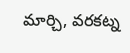మార్చి, వరకట్న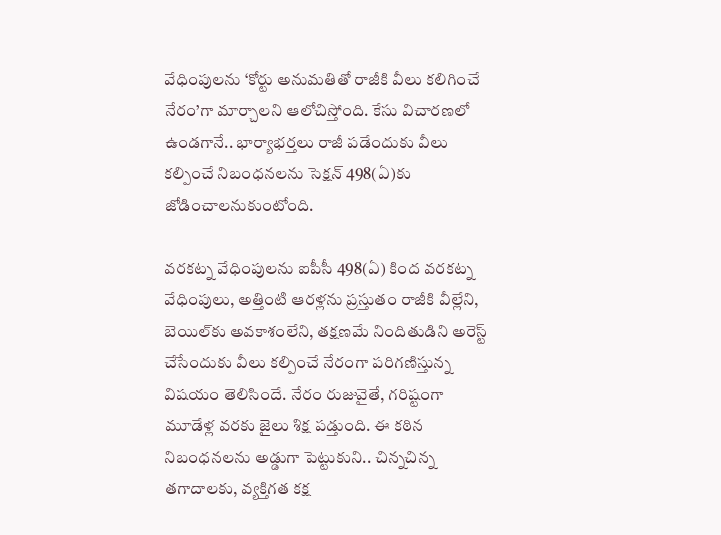వేధింపులను ‘కోర్టు అనుమతితో రాజీకి వీలు కలిగించే నేరం’గా మార్చాలని ఆలోచిస్తోంది. కేసు విచారణలో ఉండగానే.. భార్యాభర్తలు రాజీ పడేందుకు వీలు కల్పించే నిబంధనలను సెక్షన్ 498(ఏ)కు జోడించాలనుకుంటోంది.

వరకట్న వేధింపులను ఐపీసీ 498(ఏ) కింద వరకట్న వేధింపులు, అత్తింటి ఆరళ్లను ప్రస్తుతం రాజీకి వీల్లేని, బెయిల్‌కు అవకాశంలేని, తక్షణమే నిందితుడిని అరెస్ట్ చేసేందుకు వీలు కల్పించే నేరంగా పరిగణిస్తున్న విషయం తెలిసిందే. నేరం రుజువైతే, గరిష్టంగా మూడేళ్ల వరకు జైలు శిక్ష పడ్తుంది. ఈ కఠిన నిబంధనలను అడ్డుగా పెట్టుకుని.. చిన్నచిన్న తగాదాలకు, వ్యక్తిగత కక్ష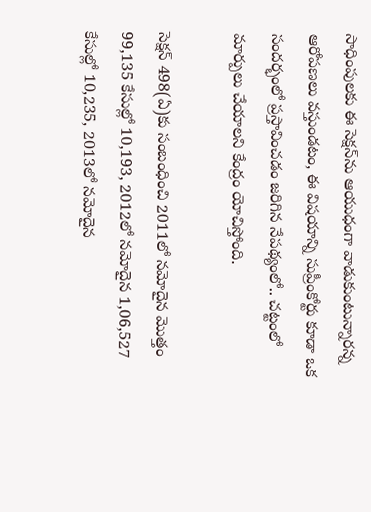సాధింపులకు ఈ సెక్షన్‌ను ఆయుధంగా వాడుకుంటున్నారన్న ఆరోపణలు వస్తుండటం, ఈ విషయాన్ని సుప్రీంకోర్టు కూడా ఒక సందర్భంలో ప్రస్తావించడం జరిగిన నేపథ్యంలో.. చట్టంలో మార్పులు చేయాలని కేంద్రం యోచిస్తోంది.

సెక్షన్ 498(ఏ)కు సంబంధించి 2011లో నమోదైన మొత్తం 99,135 కేసుల్లో 10,193, 2012లో నమోదైన 1,06,527 కేసుల్లో 10,235, 2013లో నమోదైన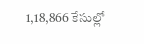1,18,866 కేసుల్లో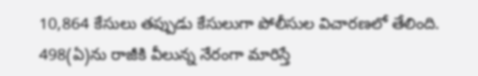10,864 కేసులు తప్పుడు కేసులుగా పోలీసుల విచారణలో తేలింది. 498(ఏ)ను రాజీకి వీలున్న నేరంగా మారిస్తే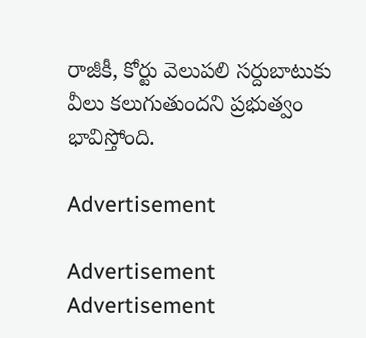రాజీకీ, కోర్టు వెలుపలి సర్దుబాటుకు వీలు కలుగుతుందని ప్రభుత్వం భావిస్తోంది.

Advertisement

Advertisement
Advertisement